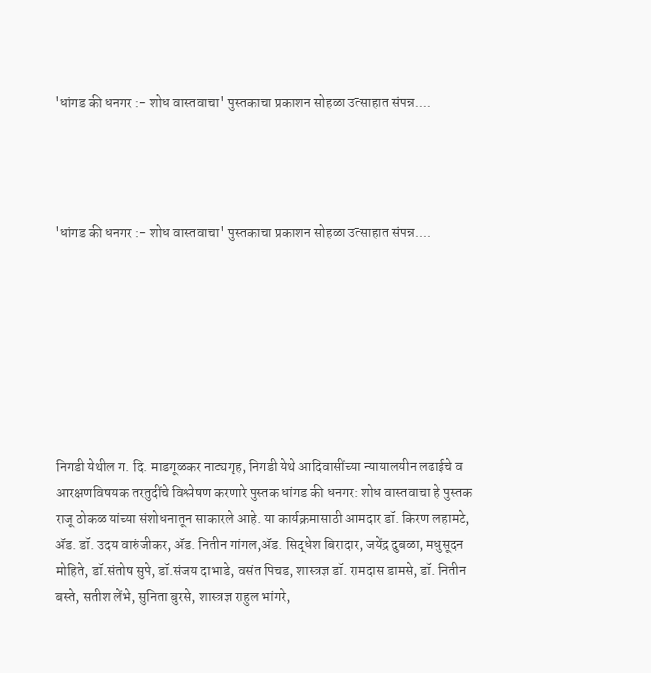'धांगड की धनगर :- शोध वास्तवाचा' पुस्तकाचा प्रकाशन सोहळा उत्साहात संपन्न....




'धांगड की धनगर :- शोध वास्तवाचा' पुस्तकाचा प्रकाशन सोहळा उत्साहात संपन्न....








निगडी येथील ग. दि. माडगूळकर नाट्यगृह, निगडी येथे आदिवासींच्या न्यायालयीन लढाईचे व आरक्षणविषयक तरतुदींचे विश्लेषण करणारे पुस्तक धांगड की धनगर: शोध वास्तवाचा हे पुस्तक राजू ठोकळ यांच्या संशोधनातून साकारले आहे. या कार्यक्रमासाठी आमदार डॉ. किरण लहामटे, ॲड. डॉ. उदय वारुंजीकर, ॲड. नितीन गांगल,ॲड. सिद्धेश बिरादार, जयेंद्र दुबळा, मधुसूदन मोहिते, डॉ.संतोष सुपे, डॉ.संजय दाभाडे, वसंत पिचड, शास्त्रज्ञ डॉ. रामदास डामसे, डॉ. नितीन बस्ते, सतीश लेंभे, सुनिता बुरसे, शास्त्रज्ञ राहुल भांगरे,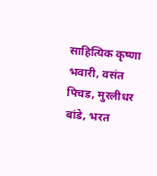साहित्यिक कृष्णा भवारी, वसंत पिचड, मुरलीधर बांडे, भरत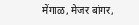मेंगाळ, मेजर बांगर,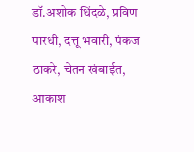डॉ.अशोक धिंदळे, प्रविण पारधी, दत्तू भवारी, पंकज ठाकरे, चेतन खंबाईत, आकाश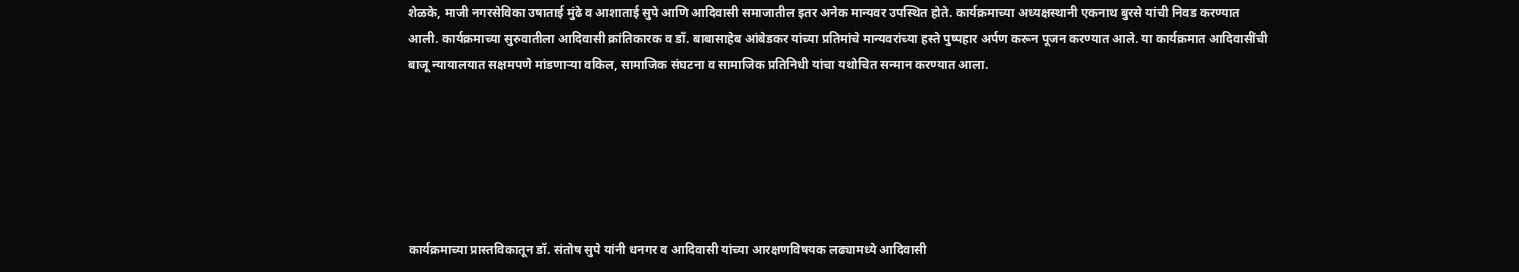शेळके, माजी नगरसेविका उषाताई मुंढे व आशाताई सुपे आणि आदिवासी समाजातील इतर अनेक मान्यवर उपस्थित होते. कार्यक्रमाच्या अध्यक्षस्थानी एकनाथ बुरसे यांची निवड करण्यात आली. कार्यक्रमाच्या सुरुवातीला आदिवासी क्रांतिकारक व डॉ. बाबासाहेब आंबेडकर यांच्या प्रतिमांचे मान्यवरांच्या हस्ते पुष्पहार अर्पण करून पूजन करण्यात आले. या कार्यक्रमात आदिवासींची बाजू न्यायालयात सक्षमपणे मांडणाऱ्या वकिल, सामाजिक संघटना व सामाजिक प्रतिनिधी यांचा यथोचित सन्मान करण्यात आला.






कार्यक्रमाच्या प्रास्तविकातून डॉ. संतोष सुपे यांनी धनगर व आदिवासी यांच्या आरक्षणविषयक लढ्यामध्ये आदिवासी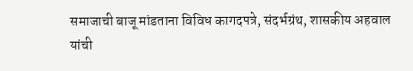समाजाची बाजू मांडताना विविध कागदपत्रे, संदर्भग्रंथ, शासकीय अहवाल यांची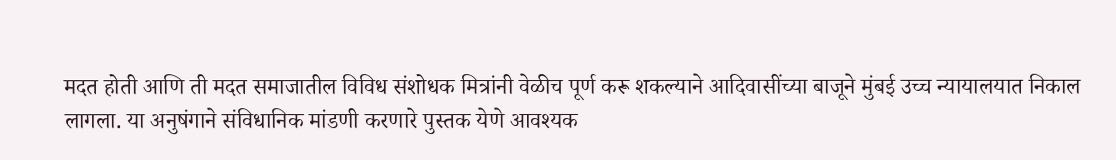मदत होती आणि ती मदत समाजातील विविध संशोधक मित्रांनी वेळीच पूर्ण करू शकल्याने आदिवासींच्या बाजूने मुंबई उच्च न्यायालयात निकाल लागला. या अनुषंगाने संविधानिक मांडणी करणारे पुस्तक येणे आवश्यक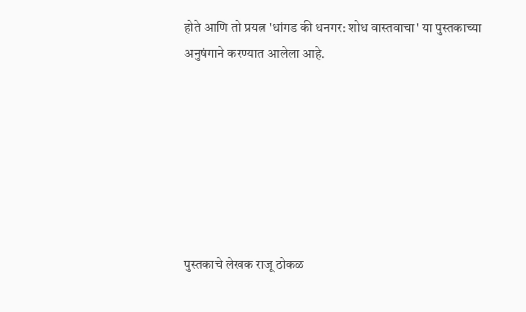होते आणि तो प्रयत्न 'धांगड की धनगर: शोध वास्तवाचा' या पुस्तकाच्या अनुषंगाने करण्यात आलेला आहे.







पुस्तकाचे लेखक राजू ठोकळ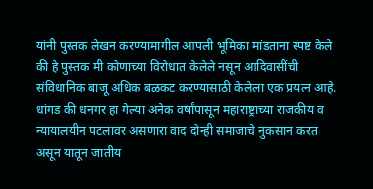यांनी पुस्तक लेखन करण्यामागील आपली भूमिका मांडताना स्पष्ट केले की हे पुस्तक मी कोणाच्या विरोधात केलेले नसून आदिवासींची संविधानिक बाजू अधिक बळकट करण्यासाठी केलेला एक प्रयत्न आहे. धांगड की धनगर हा गेल्या अनेक वर्षांपासून महाराष्ट्राच्या राजकीय व न्यायालयीन पटलावर असणारा वाद दोन्ही समाजाचे नुकसान करत असून यातून जातीय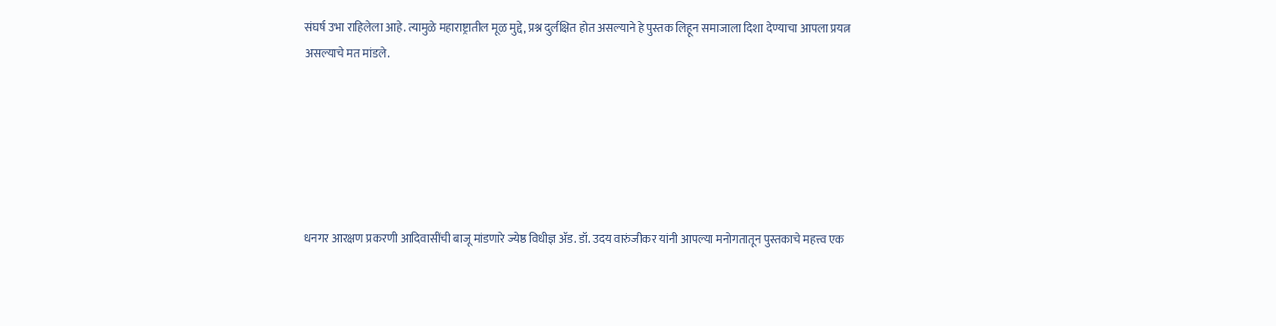संघर्ष उभा राहिलेला आहे. त्यामुळे महाराष्ट्रातील मूळ मुद्दे, प्रश्न दुर्लक्षित होत असल्याने हे पुस्तक लिहून समाजाला दिशा देण्याचा आपला प्रयत्न असल्याचे मत मांडले.






धनगर आरक्षण प्रकरणी आदिवासींची बाजू मांडणारे ज्येष्ठ विधीज्ञ ॲड. डॉ. उदय वारुंजीकर यांनी आपल्या मनोगतातून पुस्तकाचे महत्त्व एक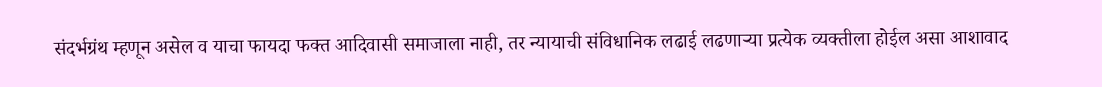संदर्भग्रंथ म्हणून असेल व याचा फायदा फक्त आदिवासी समाजाला नाही, तर न्यायाची संविधानिक लढाई लढणाऱ्या प्रत्येक व्यक्तीला होईल असा आशावाद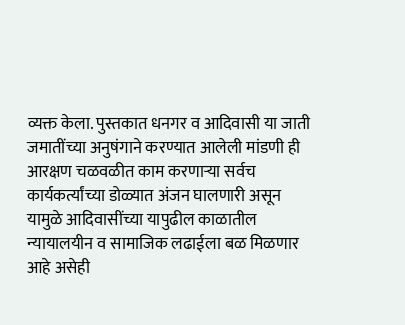व्यक्त केला. पुस्तकात धनगर व आदिवासी या जाती जमातींच्या अनुषंगाने करण्यात आलेली मांडणी ही आरक्षण चळवळीत काम करणाऱ्या सर्वच कार्यकर्त्यांच्या डोळ्यात अंजन घालणारी असून यामुळे आदिवासींच्या यापुढील काळातील न्यायालयीन व सामाजिक लढाईला बळ मिळणार आहे असेही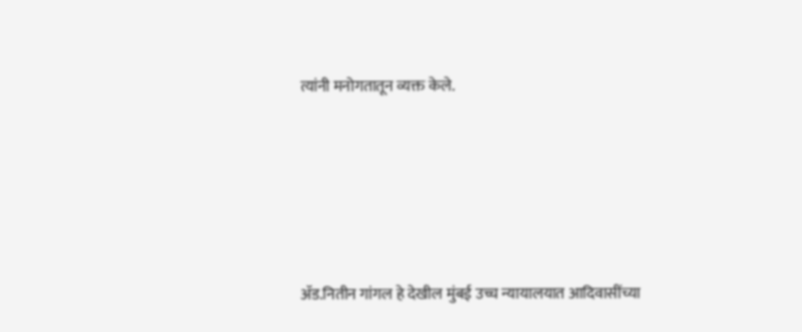त्यांनी मनोगतातून व्यक्त केले.





ॲड.नितीन गांगल हे देखील मुंबई उच्च न्यायालयात आदिवासींच्या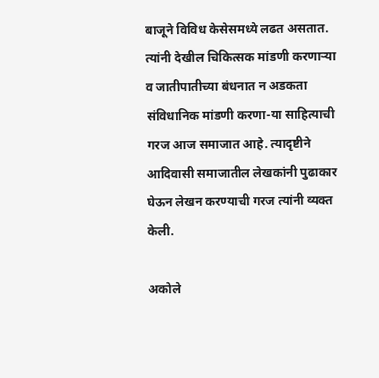बाजूने विविध केसेसमध्ये लढत असतात. त्यांनी देखील चिकित्सक मांडणी करणाऱ्या व जातीपातीच्या बंधनात न अडकता संविधानिक मांडणी करणा-या साहित्याची गरज आज समाजात आहे. त्यादृष्टीने आदिवासी समाजातील लेखकांनी पुढाकार घेऊन लेखन करण्याची गरज त्यांनी व्यक्त केली.

अकोले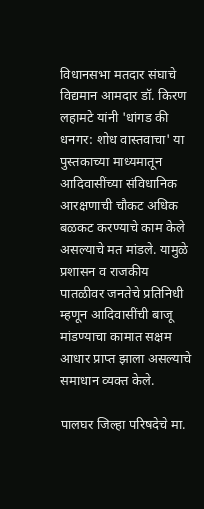विधानसभा मतदार संघाचे विद्यमान आमदार डॉ. किरण लहामटे यांनी 'धांगड की धनगर: शोध वास्तवाचा' या पुस्तकाच्या माध्यमातून आदिवासींच्या संविधानिक आरक्षणाची चौकट अधिक बळकट करण्याचे काम केले असल्याचे मत मांडले. यामुळे प्रशासन व राजकीय पातळीवर जनतेचे प्रतिनिधी म्हणून आदिवासींची बाजू मांडण्याचा कामात सक्षम आधार प्राप्त झाला असल्याचे समाधान व्यक्त केले.

पालघर जिल्हा परिषदेचे मा.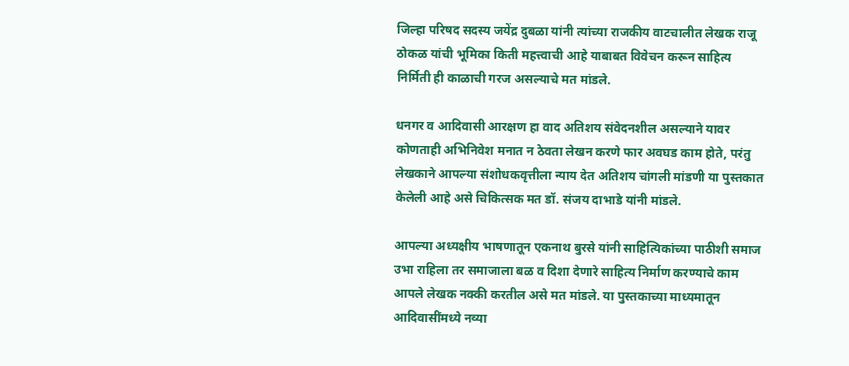जिल्हा परिषद सदस्य जयेंद्र दुबळा यांनी त्यांच्या राजकीय वाटचालीत लेखक राजू ठोकळ यांची भूमिका किती महत्त्वाची आहे याबाबत विवेचन करून साहित्य निर्मिती ही काळाची गरज असल्याचे मत मांडले.

धनगर व आदिवासी आरक्षण हा वाद अतिशय संवेदनशील असल्याने यावर कोणताही अभिनिवेश मनात न ठेवता लेखन करणे फार अवघड काम होते, परंतु लेखकाने आपल्या संशोधकवृत्तीला न्याय देत अतिशय चांगली मांडणी या पुस्तकात केलेली आहे असे चिकित्सक मत डॉ. संजय दाभाडे यांनी मांडले.

आपल्या अध्यक्षीय भाषणातून एकनाथ बुरसे यांनी साहित्यिकांच्या पाठीशी समाज उभा राहिला तर समाजाला बळ व दिशा देणारे साहित्य निर्माण करण्याचे काम आपले लेखक नक्की करतील असे मत मांडले. या पुस्तकाच्या माध्यमातून आदिवासींमध्ये नव्या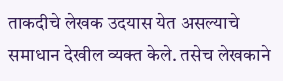ताकदीचे लेखक उदयास येत असल्याचे समाधान देखील व्यक्त केले. तसेच लेखकाने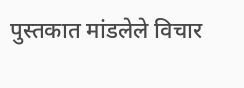पुस्तकात मांडलेले विचार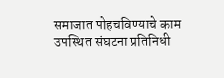समाजात पोहचविण्याचे काम उपस्थित संघटना प्रतिनिधी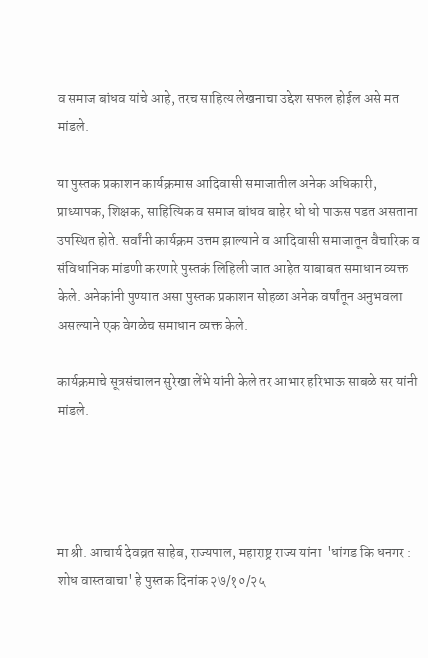व समाज बांधव यांचे आहे, तरच साहित्य लेखनाचा उद्देश सफल होईल असे मत मांडले.

या पुस्तक प्रकाशन कार्यक्रमास आदिवासी समाजातील अनेक अधिकारी, प्राध्यापक, शिक्षक, साहित्यिक व समाज बांधव बाहेर धो धो पाऊस पडत असताना उपस्थित होते. सर्वांनी कार्यक्रम उत्तम झाल्याने व आदिवासी समाजातून वैचारिक व संविधानिक मांडणी करणारे पुस्तकं लिहिली जात आहेत याबाबत समाधान व्यक्त केले. अनेकांनी पुण्यात असा पुस्तक प्रकाशन सोहळा अनेक वर्षांतून अनुभवला असल्याने एक वेगळेच समाधान व्यक्त केले.

कार्यक्रमाचे सूत्रसंचालन सुरेखा लेंभे यांनी केले तर आभार हरिभाऊ साबळे सर यांनी मांडले.




मा श्री. आचार्य देवव्रत साहेब, राज्यपाल, महाराष्ट्र राज्य यांना  'धांगड कि धनगर : शोध वास्तवाचा' हे पुस्तक दिनांक २७/१०/२५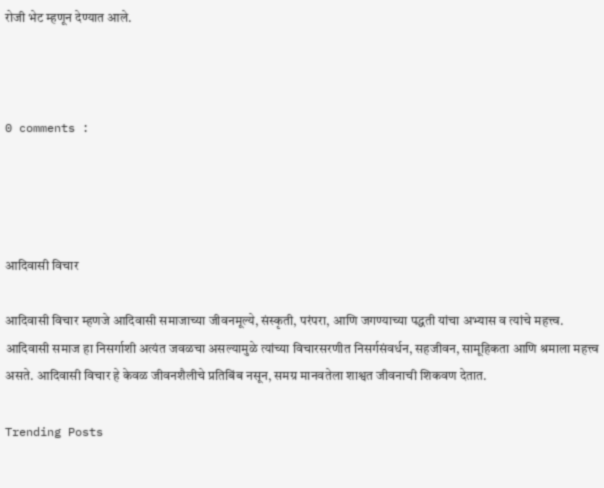रोजी भेट म्हणून देण्यात आले.



0 comments :




आदिवासी विचार

आदिवासी विचार म्हणजे आदिवासी समाजाच्या जीवनमूल्ये, संस्कृती, परंपरा, आणि जगण्याच्या पद्धती यांचा अभ्यास व त्यांचे महत्त्व. आदिवासी समाज हा निसर्गाशी अत्यंत जवळचा असल्यामुळे त्यांच्या विचारसरणीत निसर्गसंवर्धन, सहजीवन, सामूहिकता आणि श्रमाला महत्त्व असते. आदिवासी विचार हे केवळ जीवनशैलीचे प्रतिबिंब नसून, समग्र मानवतेला शाश्वत जीवनाची शिकवण देतात.

Trending Posts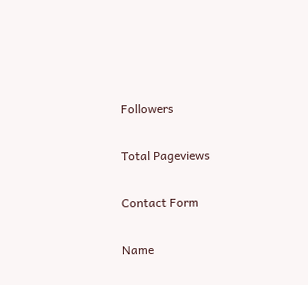Followers

Total Pageviews

Contact Form

Name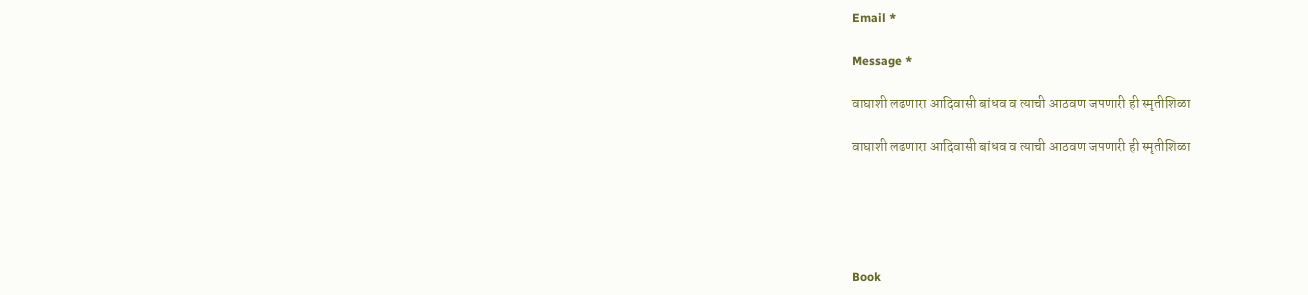Email *

Message *

वाघाशी लढणारा आदिवासी बांधव व त्याची आठवण जपणारी ही स्मृतीशिळा

वाघाशी लढणारा आदिवासी बांधव व त्याची आठवण जपणारी ही स्मृतीशिळा





Book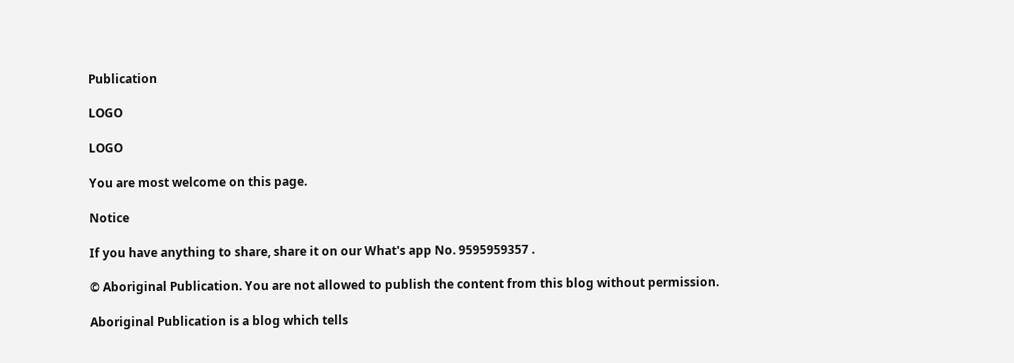Publication

LOGO

LOGO

You are most welcome on this page.

Notice

If you have anything to share, share it on our What's app No. 9595959357 .

© Aboriginal Publication. You are not allowed to publish the content from this blog without permission.

Aboriginal Publication is a blog which tells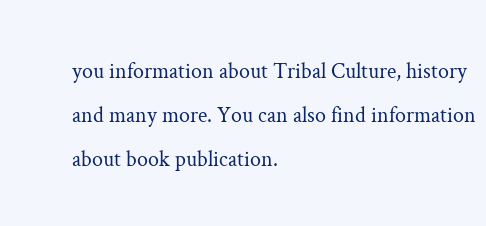you information about Tribal Culture, history and many more. You can also find information about book publication.